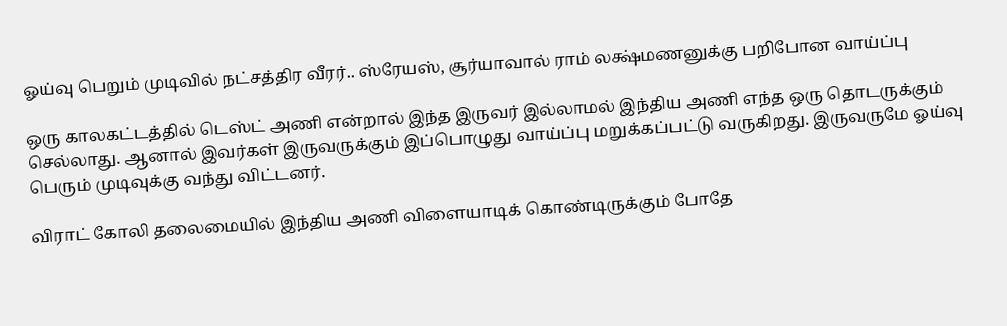ஓய்வு பெறும் முடிவில் நட்சத்திர வீரர்.. ஸ்ரேயஸ், சூர்யாவால் ராம் லக்ஷ்மணனுக்கு பறிபோன வாய்ப்பு

ஒரு காலகட்டத்தில் டெஸ்ட் அணி என்றால் இந்த இருவர் இல்லாமல் இந்திய அணி எந்த ஒரு தொடருக்கும் செல்லாது. ஆனால் இவர்கள் இருவருக்கும் இப்பொழுது வாய்ப்பு மறுக்கப்பட்டு வருகிறது. இருவருமே ஓய்வு பெரும் முடிவுக்கு வந்து விட்டனர்.

விராட் கோலி தலைமையில் இந்திய அணி விளையாடிக் கொண்டிருக்கும் போதே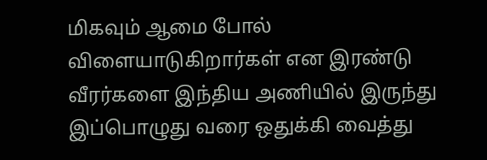மிகவும் ஆமை போல் விளையாடுகிறார்கள் என இரண்டு வீரர்களை இந்திய அணியில் இருந்து இப்பொழுது வரை ஒதுக்கி வைத்து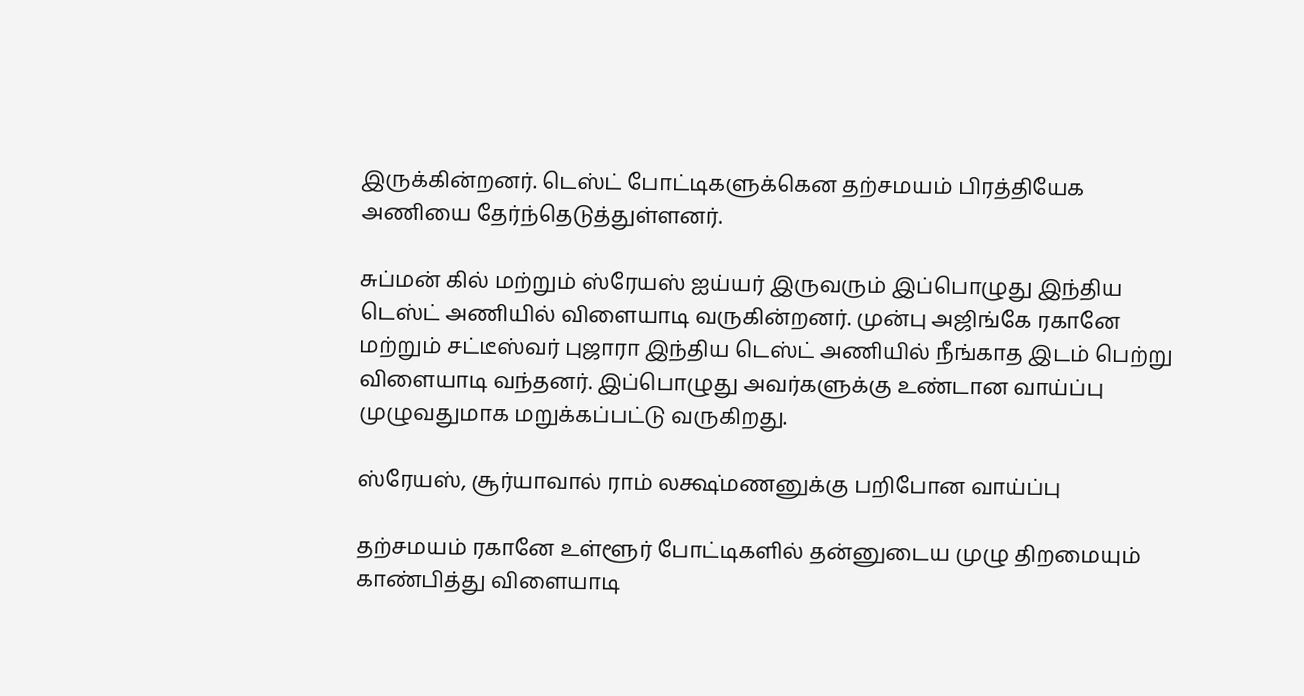இருக்கின்றனர். டெஸ்ட் போட்டிகளுக்கென தற்சமயம் பிரத்தியேக அணியை தேர்ந்தெடுத்துள்ளனர்.

சுப்மன் கில் மற்றும் ஸ்ரேயஸ் ஐய்யர் இருவரும் இப்பொழுது இந்திய டெஸ்ட் அணியில் விளையாடி வருகின்றனர். முன்பு அஜிங்கே ரகானே மற்றும் சட்டீஸ்வர் புஜாரா இந்திய டெஸ்ட் அணியில் நீங்காத இடம் பெற்று விளையாடி வந்தனர். இப்பொழுது அவர்களுக்கு உண்டான வாய்ப்பு முழுவதுமாக மறுக்கப்பட்டு வருகிறது.

ஸ்ரேயஸ், சூர்யாவால் ராம் லக்ஷ்மணனுக்கு பறிபோன வாய்ப்பு

தற்சமயம் ரகானே உள்ளூர் போட்டிகளில் தன்னுடைய முழு திறமையும் காண்பித்து விளையாடி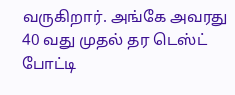வருகிறார். அங்கே அவரது 40 வது முதல் தர டெஸ்ட் போட்டி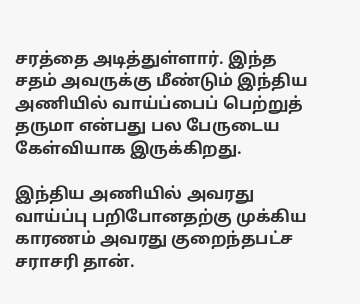சரத்தை அடித்துள்ளார். இந்த சதம் அவருக்கு மீண்டும் இந்திய அணியில் வாய்ப்பைப் பெற்றுத் தருமா என்பது பல பேருடைய கேள்வியாக இருக்கிறது.

இந்திய அணியில் அவரது வாய்ப்பு பறிபோனதற்கு முக்கிய காரணம் அவரது குறைந்தபட்ச சராசரி தான்.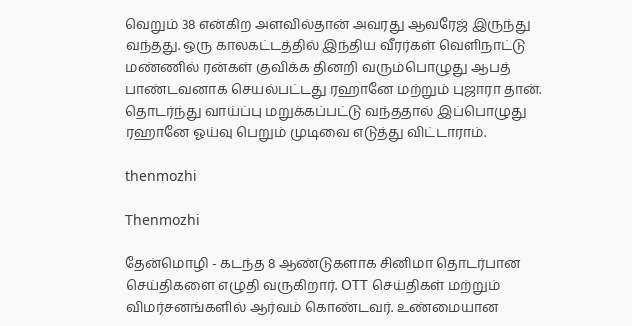வெறும் 38 என்கிற அளவில்தான் அவரது ஆவரேஜ் இருந்து வந்தது. ஒரு காலகட்டத்தில் இந்திய வீரர்கள் வெளிநாட்டு மண்ணில் ரன்கள் குவிக்க தினறி வரும்பொழுது ஆபத் பாண்டவனாக செயல்பட்டது ரஹானே மற்றும் புஜாரா தான். தொடர்ந்து வாய்ப்பு மறுக்கப்பட்டு வந்ததால் இப்பொழுது ரஹானே ஓய்வு பெறும் முடிவை எடுத்து விட்டாராம்.

thenmozhi

Thenmozhi

தேன்மொழி - கடந்த 8 ஆண்டுகளாக சினிமா தொடர்பான செய்திகளை எழுதி வருகிறார். OTT செய்திகள் மற்றும் விமர்சனங்களில் ஆர்வம் கொண்டவர். உண்மையான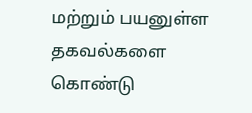மற்றும் பயனுள்ள தகவல்களை கொண்டு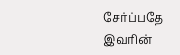சேர்ப்பதே இவரின்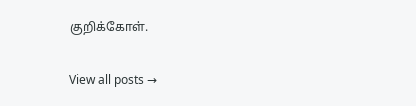குறிக்கோள்.

View all posts →